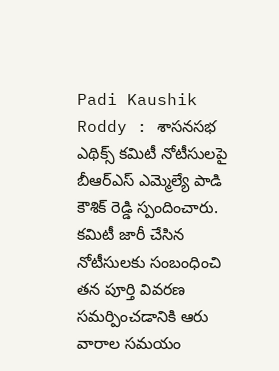Padi Kaushik Roddy : శాసనసభ ఎథిక్స్ కమిటీ నోటీసులపై బీఆర్ఎస్ ఎమ్మెల్యే పాడి కౌశిక్ రెడ్డి స్పందించారు. కమిటీ జారీ చేసిన నోటీసులకు సంబంధించి తన పూర్తి వివరణ సమర్పించడానికి ఆరు వారాల సమయం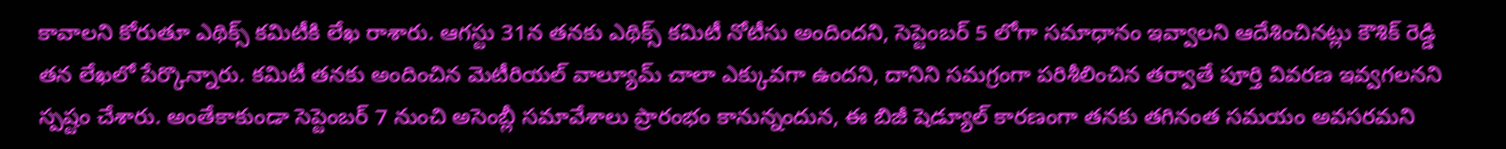కావాలని కోరుతూ ఎథిక్స్ కమిటీకి లేఖ రాశారు. ఆగస్టు 31న తనకు ఎథిక్స్ కమిటీ నోటీసు అందిందని, సెప్టెంబర్ 5 లోగా సమాధానం ఇవ్వాలని ఆదేశించినట్లు కౌశిక్ రెడ్డి తన లేఖలో పేర్కొన్నారు. కమిటీ తనకు అందించిన మెటీరియల్ వాల్యూమ్ చాలా ఎక్కువగా ఉందని, దానిని సమగ్రంగా పరిశీలించిన తర్వాతే పూర్తి వివరణ ఇవ్వగలనని స్పష్టం చేశారు. అంతేకాకుండా సెప్టెంబర్ 7 నుంచి అసెంబ్లీ సమావేశాలు ప్రారంభం కానున్నందున, ఈ బిజీ షెడ్యూల్ కారణంగా తనకు తగినంత సమయం అవసరమని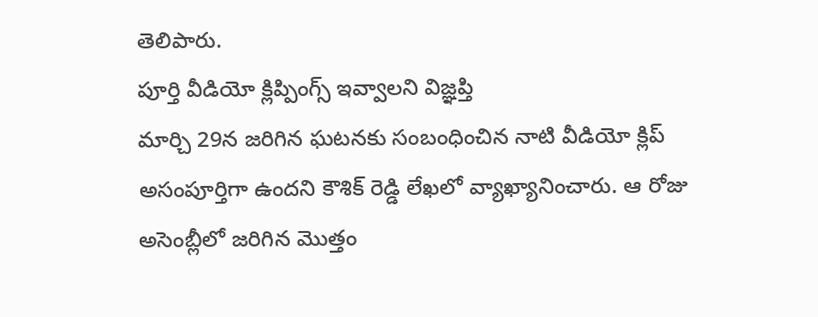తెలిపారు.
పూర్తి వీడియో క్లిప్పింగ్స్ ఇవ్వాలని విజ్ఞప్తి
మార్చి 29న జరిగిన ఘటనకు సంబంధించిన నాటి వీడియో క్లిప్ అసంపూర్తిగా ఉందని కౌశిక్ రెడ్డి లేఖలో వ్యాఖ్యానించారు. ఆ రోజు అసెంబ్లీలో జరిగిన మొత్తం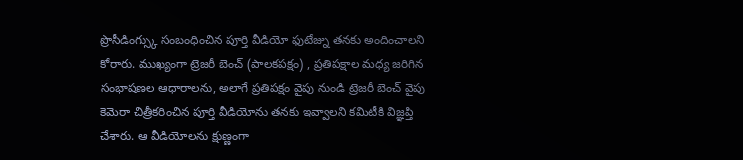ప్రొసీడింగ్స్కు సంబంధించిన పూర్తి వీడియో ఫుటేజ్ను తనకు అందించాలని కోరారు. ముఖ్యంగా ట్రెజరీ బెంచ్ (పాలకపక్షం) , ప్రతిపక్షాల మధ్య జరిగిన సంభాషణల ఆధారాలను, అలాగే ప్రతిపక్షం వైపు నుండి ట్రెజరీ బెంచ్ వైపు కెమెరా చిత్రీకరించిన పూర్తి వీడియోను తనకు ఇవ్వాలని కమిటీకి విజ్ఞప్తి చేశారు. ఆ వీడియోలను క్షుణ్ణంగా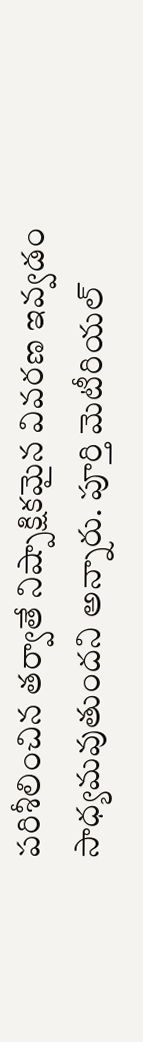పరిశీలించిన తర్వాతే నిష్పాక్షికమైన వివరణ ఇవ్వడం సాధ్యమవుతుందని అన్నారు. పూర్తి మెటీరియల్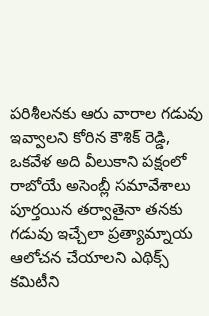పరిశీలనకు ఆరు వారాల గడువు ఇవ్వాలని కోరిన కౌశిక్ రెడ్డి, ఒకవేళ అది వీలుకాని పక్షంలో రాబోయే అసెంబ్లీ సమావేశాలు పూర్తయిన తర్వాతైనా తనకు గడువు ఇచ్చేలా ప్రత్యామ్నాయ ఆలోచన చేయాలని ఎథిక్స్ కమిటీని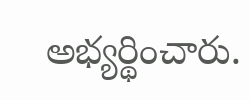అభ్యర్థించారు.